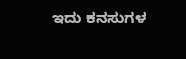ಇದು ಕನಸುಗಳ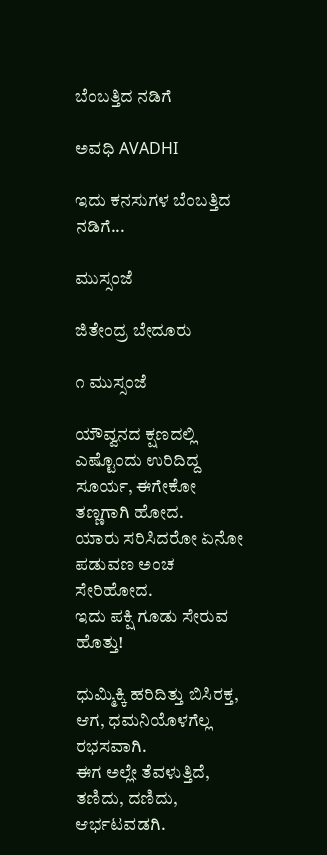ಬೆಂಬತ್ತಿದ ನಡಿಗೆ‍

ಅವಧಿ AVADHI

ಇದು ಕನಸುಗಳ ಬೆಂಬತ್ತಿದ ನಡಿಗೆ...

ಮುಸ್ಸಂಜೆ

ಜಿತೇಂದ್ರ ಬೇದೂರು

೧ ಮುಸ್ಸಂಜೆ

ಯೌವ್ವನದ ಕ್ಷಣದಲ್ಲಿ ಎಷ್ಟೊಂದು ಉರಿದಿದ್ದ
ಸೂರ್ಯ, ಈಗೇಕೋ ತಣ್ಣಗಾಗಿ ಹೋದ.
ಯಾರು ಸರಿಸಿದರೋ ಏನೋ
ಪಡುವಣ ಅಂಚ ಸೇರಿಹೋದ.
ಇದು ಪಕ್ಷಿ ಗೂಡು ಸೇರುವ ಹೊತ್ತು!

ಧುಮ್ಮಿಕ್ಕಿ ಹರಿದಿತ್ತು ಬಿಸಿರಕ್ತ,
ಆಗ, ಧಮನಿಯೊಳಗೆಲ್ಲ ರಭಸವಾಗಿ.
ಈಗ ಅಲ್ಲೇ ತೆವಳುತ್ತಿದೆ,
ತಣಿದು, ದಣಿದು, ಆರ್ಭಟವಡಗಿ.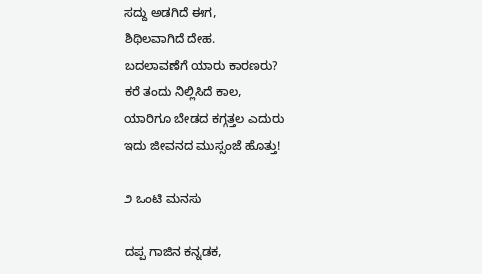ಸದ್ದು ಅಡಗಿದೆ ಈಗ,
ಶಿಥಿಲವಾಗಿದೆ ದೇಹ.
ಬದಲಾವಣೆಗೆ ಯಾರು ಕಾರಣರು?
ಕರೆ ತಂದು ನಿಲ್ಲಿಸಿದೆ ಕಾಲ,
ಯಾರಿಗೂ ಬೇಡದ ಕಗ್ಗತ್ತಲ ಎದುರು
ಇದು ಜೀವನದ ಮುಸ್ಸಂಜೆ ಹೊತ್ತು!

೨ ಒಂಟಿ ಮನಸು

ದಪ್ಪ ಗಾಜಿನ ಕನ್ನಡಕ,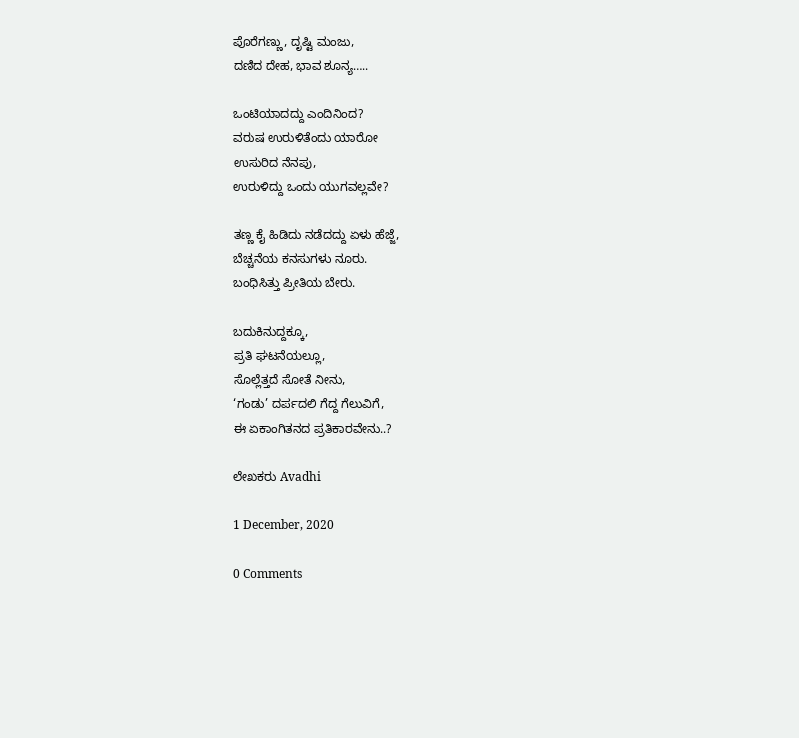ಪೊರೆಗಣ್ಣು, ದೃಷ್ಟಿ ಮಂಜು,
ದಣಿದ ದೇಹ, ಭಾವ ಶೂನ್ಯ…..

ಒಂಟಿಯಾದದ್ದು ಎಂದಿನಿಂದ?
ವರುಷ ಉರುಳಿತೆಂದು ಯಾರೋ
ಉಸುರಿದ ನೆನಪು,
ಉರುಳಿದ್ದು ಒಂದು ಯುಗವಲ್ಲವೇ?

ತಣ್ಣ ಕೈ ಹಿಡಿದು ನಡೆದದ್ದು ಏಳು ಹೆಜ್ಜೆ,
ಬೆಚ್ಚನೆಯ ಕನಸುಗಳು ನೂರು.
ಬಂಧಿಸಿತ್ತು ಪ್ರೀತಿಯ ಬೇರು.

ಬದುಕಿನುದ್ದಕ್ಕೂ,
ಪ್ರತಿ ಘಟನೆಯಲ್ಲೂ,
ಸೊಲ್ಲೆತ್ತದೆ ಸೋತೆ ನೀನು,
‘ಗಂಡು’ ದರ್ಪದಲಿ ಗೆದ್ದ ಗೆಲುವಿಗೆ,
ಈ ಏಕಾಂಗಿತನದ ಪ್ರತಿಕಾರವೇನು..?

ಲೇಖಕರು Avadhi

1 December, 2020

0 Comments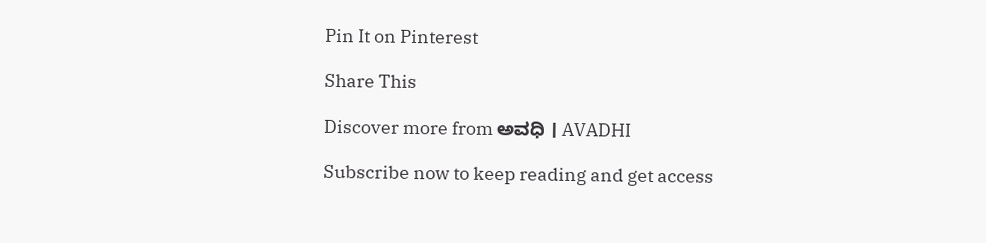Pin It on Pinterest

Share This

Discover more from ಅವಧಿ । AVADHI

Subscribe now to keep reading and get access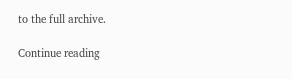to the full archive.

Continue reading